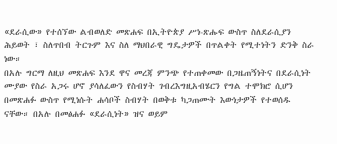«ደራሲው» የተሰኘው ልብወለድ መጽሐፍ በኢትዮጵያ ሥነ-ጽሑፍ ውስጥ ስለደራሲያን ሕይወት ፣ ስለጥበብ ትርጉም እና ስለ ማህበራዊ ግዴታዎች በጥልቀት የሚተነትን ድንቅ ስራ ነው።
በአሉ ግርማ ለዚህ መጽሐፍ እንደ ዋና መረጃ ምንጭ የተጠቀመው በጋዜጠኝነትና በደራሲነት ሙያው የስራ አጋሩ ሆኖ ያሳለፈውን የስብሃት ገብረእግዚአብሄርን የግል ተሞክሮ ሲሆን በመጽሐፉ ውስጥ የሚነሱት ሐሳቦች ስብሃት በወቅቱ ካጋጠሙት እውነታዎች የተወሰዱ ናቸው። በአሉ በመፅሐፉ «ደራሲነት» ዝና ወይም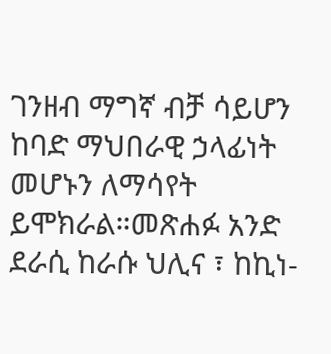ገንዘብ ማግኛ ብቻ ሳይሆን ከባድ ማህበራዊ ኃላፊነት መሆኑን ለማሳየት ይሞክራል።መጽሐፉ አንድ ደራሲ ከራሱ ህሊና ፣ ከኪነ-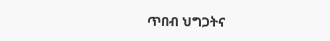ጥበብ ህግጋትና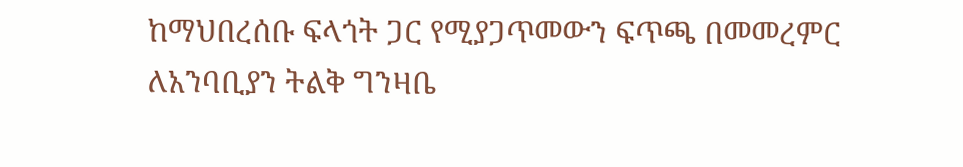ከማህበረሰቡ ፍላጎት ጋር የሚያጋጥመውን ፍጥጫ በመመረምር ለአንባቢያን ትልቅ ግንዛቤ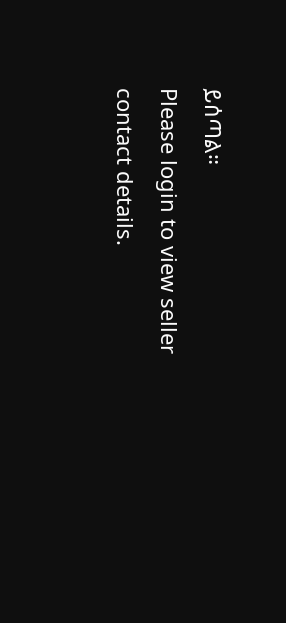ይሰጣል።
Please login to view seller contact details.